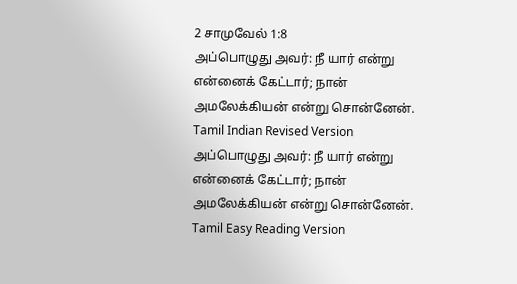2 சாமுவேல் 1:8
அப்பொழுது அவர்: நீ யார் என்று என்னைக் கேட்டார்; நான் அமலேக்கியன் என்று சொன்னேன்.
Tamil Indian Revised Version
அப்பொழுது அவர்: நீ யார் என்று என்னைக் கேட்டார்; நான் அமலேக்கியன் என்று சொன்னேன்.
Tamil Easy Reading Version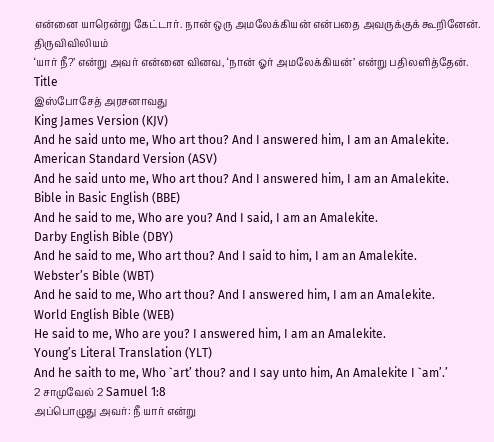என்னை யாரென்று கேட்டார். நான் ஒரு அமலேக்கியன் என்பதை அவருக்குக் கூறினேன்.
திருவிவிலியம்
‘யார் நீ?’ என்று அவர் என்னை வினவ, ‘நான் ஓர் அமலேக்கியன்’ என்று பதிலளித்தேன்.
Title
இஸ்போசேத் அரசனாவது
King James Version (KJV)
And he said unto me, Who art thou? And I answered him, I am an Amalekite.
American Standard Version (ASV)
And he said unto me, Who art thou? And I answered him, I am an Amalekite.
Bible in Basic English (BBE)
And he said to me, Who are you? And I said, I am an Amalekite.
Darby English Bible (DBY)
And he said to me, Who art thou? And I said to him, I am an Amalekite.
Webster’s Bible (WBT)
And he said to me, Who art thou? And I answered him, I am an Amalekite.
World English Bible (WEB)
He said to me, Who are you? I answered him, I am an Amalekite.
Young’s Literal Translation (YLT)
And he saith to me, Who `art’ thou? and I say unto him, An Amalekite I `am’.’
2 சாமுவேல் 2 Samuel 1:8
அப்பொழுது அவர்: நீ யார் என்று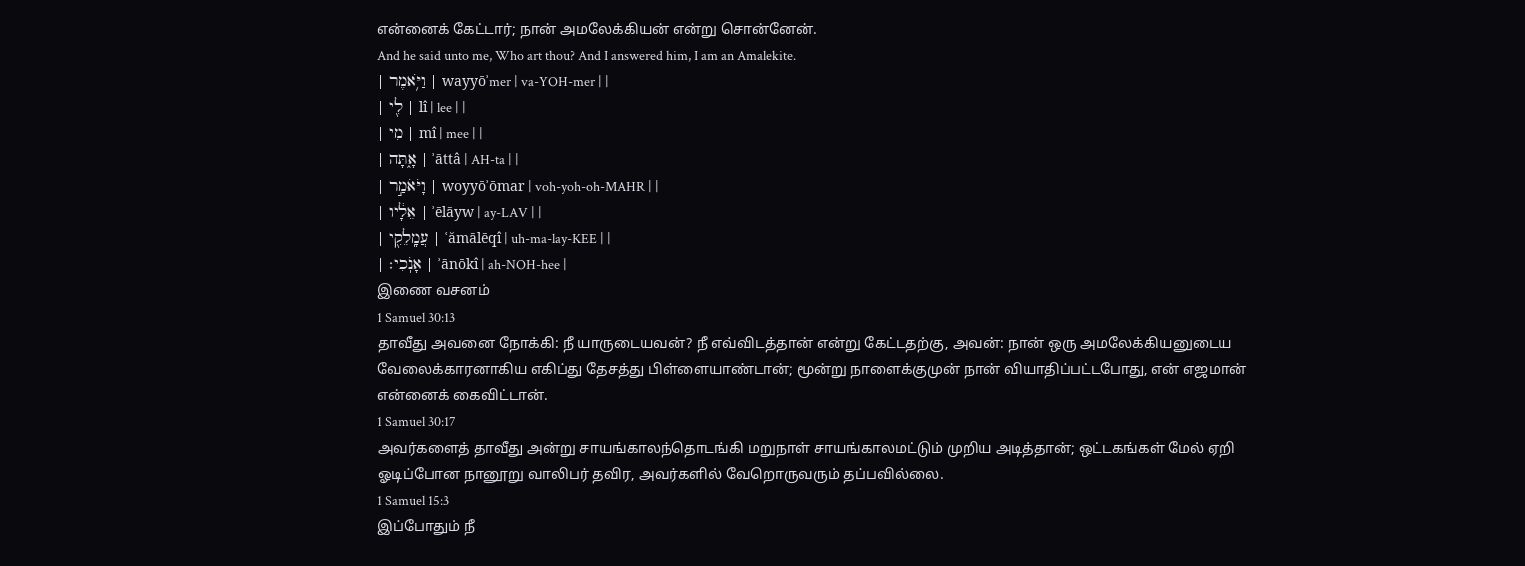என்னைக் கேட்டார்; நான் அமலேக்கியன் என்று சொன்னேன்.
And he said unto me, Who art thou? And I answered him, I am an Amalekite.
| וַיֹּ֥אמֶר | wayyōʾmer | va-YOH-mer | |
| לִ֖י | lî | lee | |
| מִי | mî | mee | |
| אָ֑תָּה | ʾāttâ | AH-ta | |
| וָיֹּאֹמַ֣ר | woyyōʾōmar | voh-yoh-oh-MAHR | |
| אֵלָ֔יו | ʾēlāyw | ay-LAV | |
| עֲמָֽלֵקִ֖י | ʿămālēqî | uh-ma-lay-KEE | |
| אָנֹֽכִי׃ | ʾānōkî | ah-NOH-hee |
இணை வசனம்
1 Samuel 30:13
தாவீது அவனை நோக்கி: நீ யாருடையவன்? நீ எவ்விடத்தான் என்று கேட்டதற்கு, அவன்: நான் ஒரு அமலேக்கியனுடைய வேலைக்காரனாகிய எகிப்து தேசத்து பிள்ளையாண்டான்; மூன்று நாளைக்குமுன் நான் வியாதிப்பட்டபோது, என் எஜமான் என்னைக் கைவிட்டான்.
1 Samuel 30:17
அவர்களைத் தாவீது அன்று சாயங்காலந்தொடங்கி மறுநாள் சாயங்காலமட்டும் முறிய அடித்தான்; ஒட்டகங்கள் மேல் ஏறி ஓடிப்போன நானூறு வாலிபர் தவிர, அவர்களில் வேறொருவரும் தப்பவில்லை.
1 Samuel 15:3
இப்போதும் நீ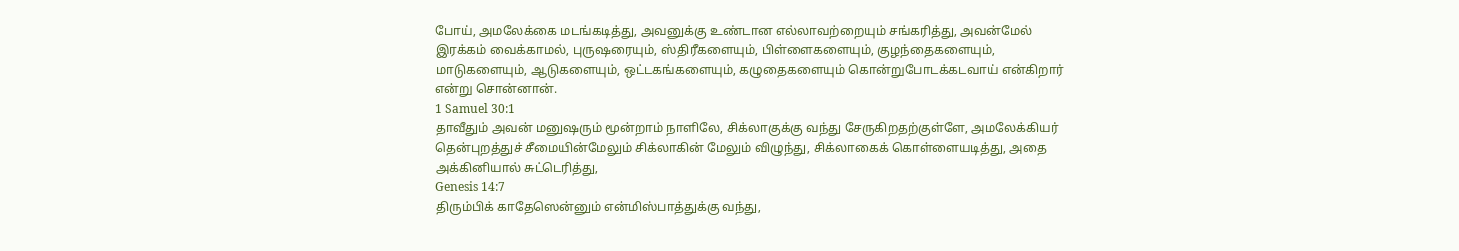போய், அமலேக்கை மடங்கடித்து, அவனுக்கு உண்டான எல்லாவற்றையும் சங்கரித்து, அவன்மேல் இரக்கம் வைக்காமல், புருஷரையும், ஸ்திரீகளையும், பிள்ளைகளையும், குழந்தைகளையும், மாடுகளையும், ஆடுகளையும், ஒட்டகங்களையும், கழுதைகளையும் கொன்றுபோடக்கடவாய் என்கிறார் என்று சொன்னான்.
1 Samuel 30:1
தாவீதும் அவன் மனுஷரும் மூன்றாம் நாளிலே, சிக்லாகுக்கு வந்து சேருகிறதற்குள்ளே, அமலேக்கியர் தென்புறத்துச் சீமையின்மேலும் சிக்லாகின் மேலும் விழுந்து, சிக்லாகைக் கொள்ளையடித்து, அதை அக்கினியால் சுட்டெரித்து,
Genesis 14:7
திரும்பிக் காதேஸென்னும் என்மிஸ்பாத்துக்கு வந்து,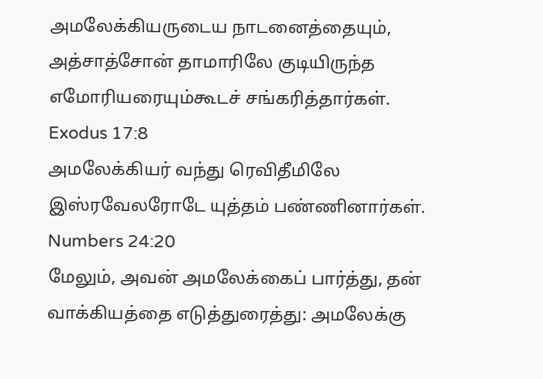அமலேக்கியருடைய நாடனைத்தையும், அத்சாத்சோன் தாமாரிலே குடியிருந்த எமோரியரையும்கூடச் சங்கரித்தார்கள்.
Exodus 17:8
அமலேக்கியர் வந்து ரெவிதீமிலே இஸ்ரவேலரோடே யுத்தம் பண்ணினார்கள்.
Numbers 24:20
மேலும், அவன் அமலேக்கைப் பார்த்து, தன் வாக்கியத்தை எடுத்துரைத்து: அமலேக்கு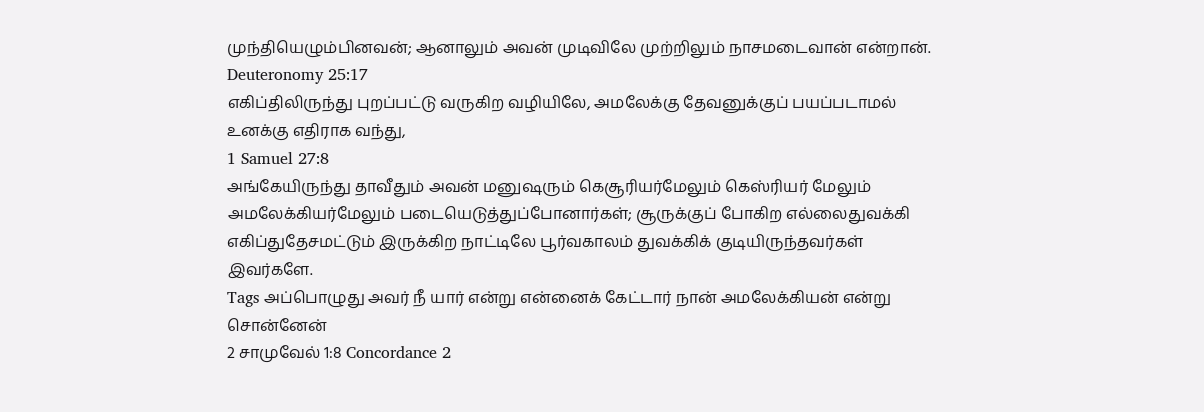முந்தியெழும்பினவன்; ஆனாலும் அவன் முடிவிலே முற்றிலும் நாசமடைவான் என்றான்.
Deuteronomy 25:17
எகிப்திலிருந்து புறப்பட்டு வருகிற வழியிலே, அமலேக்கு தேவனுக்குப் பயப்படாமல் உனக்கு எதிராக வந்து,
1 Samuel 27:8
அங்கேயிருந்து தாவீதும் அவன் மனுஷரும் கெசூரியர்மேலும் கெஸ்ரியர் மேலும் அமலேக்கியர்மேலும் படையெடுத்துப்போனார்கள்; சூருக்குப் போகிற எல்லைதுவக்கி எகிப்துதேசமட்டும் இருக்கிற நாட்டிலே பூர்வகாலம் துவக்கிக் குடியிருந்தவர்கள் இவர்களே.
Tags அப்பொழுது அவர் நீ யார் என்று என்னைக் கேட்டார் நான் அமலேக்கியன் என்று சொன்னேன்
2 சாமுவேல் 1:8 Concordance 2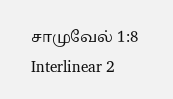சாமுவேல் 1:8 Interlinear 2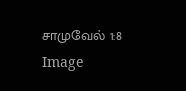சாமுவேல் 1:8 Image